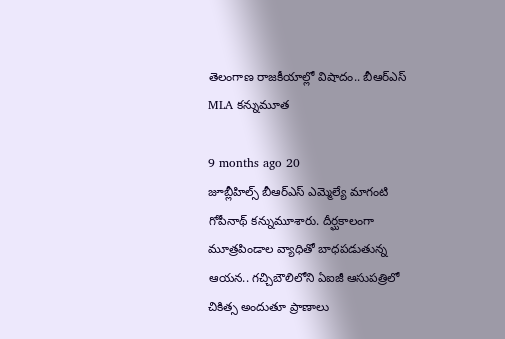తెలంగాణ రాజకీయాల్లో విషాదం.. బీఆర్ఎస్ MLA కన్నుమూత

9 months ago 20
జూబ్లీహిల్స్ బీఆర్ఎస్ ఎమ్మెల్యే మాగంటి గోపీనాథ్ కన్నుమూశారు. దీర్ఘకాలంగా మూత్రపిండాల వ్యాధితో బాధపడుతున్న ఆయన.. గచ్చిబౌలిలోని ఏఐజీ ఆసుపత్రిలో చికిత్స అందుతూ ప్రాణాలు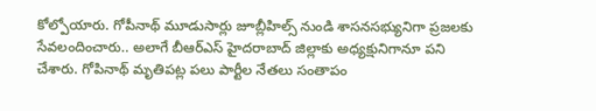కోల్పోయారు. గోపీనాథ్ మూడుసార్లు జూబ్లీహిల్స్ నుండి శాసనసభ్యునిగా ప్రజలకు సేవలందించారు.. అలాగే బీఆర్ఎస్ హైదరాబాద్ జిల్లాకు అధ్యక్షునిగానూ పని చేశారు. గోపినాథ్ మృతిపట్ల పలు పార్టీల నేతలు సంతాపం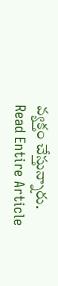వ్యక్తం చేస్తున్నారు.
Read Entire Article